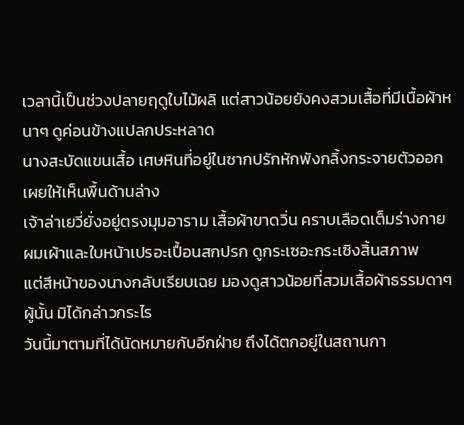เวลานี้เป็นช่วงปลายฤดูใบไม้ผลิ แต่สาวน้อยยังคงสวมเสื้อที่มีเนื้อผ้าหนาๆ ดูค่อนข้างแปลกประหลาด
นางสะบัดแขนเสื้อ เศษหินที่อยู่ในซากปรักหักพังกลิ้งกระจายตัวออก เผยให้เห็นพื้นด้านล่าง
เจ้าล่าเยวี่ยั่งอยู่ตรงมุมอาราม เสื้อผ้าขาดวิ่น คราบเลือดเต็มร่างกาย ผมเผ้าและใบหน้าเปรอะเปื้อนสกปรก ดูกระเซอะกระเซิงสิ้นสภาพ
แต่สีหน้าของนางกลับเรียบเฉย มองดูสาวน้อยที่สวมเสื้อผ้าธรรมดาๆ ผู้นั้น มิได้กล่าวกระไร
วันนี้มาตามที่ได้นัดหมายกับอีกฝ่าย ถึงได้ตกอยู่ในสถานกา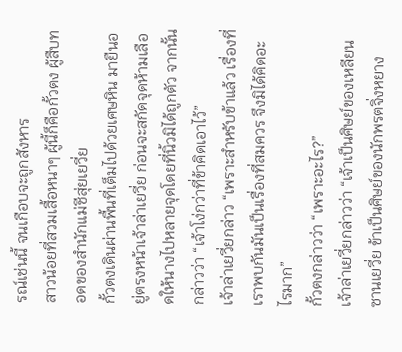รณ์เช่นนี้ จนเกือบจะถูกสังหาร
สาวน้อยที่สวมเสื้อหนาๆ ผู้นี้ก็คือกั้วตง ผู้สืบทอดของสำนักแม่ชีสุ่ยเยวี่ย
กั้วตงเดินผ่านพื้นที่เต็มไปด้วยเศษหิน มายืนอยู่ตรงหน้าเจ้าล่าเยวี่ย ก่อนจะสกัดจุดห้ามเลือดให้นางไปหลายจุดโดยที่นิ้วมิได้ถูกตัว จากนั้นกล่าวว่า “เจ้าโง่กว่าที่ข้าคิดเอาไว้”
เจ้าล่าเยวี่ยกล่าว “เพราะสำหรับข้าแล้ว เรื่องที่เราพบกันมันเป็นเรื่องที่สมควร จึงมิได้คิดอะไรมาก”
กั้วตงกล่าวว่า “เพราะอะไร?”
เจ้าล่าเยวี่ยกล่าวว่า “เจ้าเป็นศิษย์ของเหลียนซานเยวี่ย ข้าเป็นศิษย์ของนักพรตจิ่งหยาง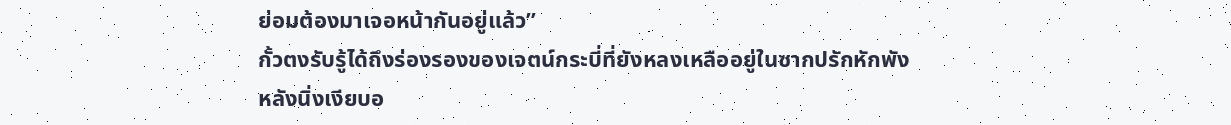ย่อมต้องมาเจอหน้ากันอยู่แล้ว”
กั้วตงรับรู้ได้ถึงร่องรองของเจตน์กระบี่ที่ยังหลงเหลืออยู่ในซากปรักหักพัง หลังนิ่งเงียบอ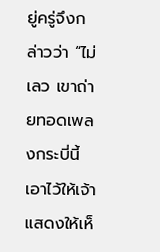ยู่ครู่จึงกล่าวว่า “ไม่เลว เขาถ่ายทอดเพลงกระบี่นี้เอาไว้ให้เจ้า แสดงให้เห็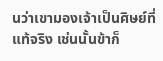นว่าเขามองเจ้าเป็นศิษย์ที่แท้จริง เช่นนั้นข้าก็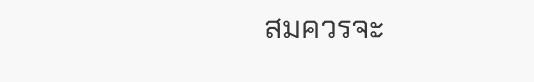สมควรจะ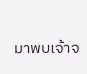มาพบเจ้าจ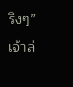ริงๆ”
เจ้าล่